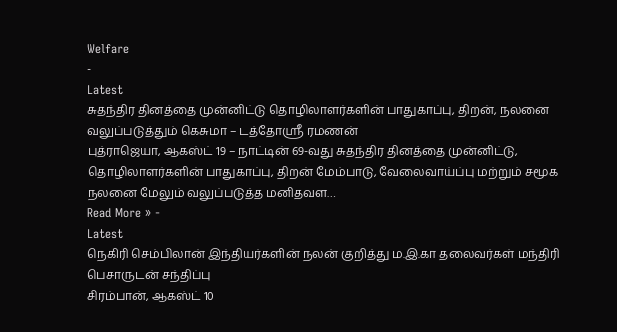Welfare
-
Latest
சுதந்திர தினத்தை முன்னிட்டு தொழிலாளர்களின் பாதுகாப்பு, திறன், நலனை வலுப்படுத்தும் கெசுமா – டத்தோஸ்ரீ ரமணன்
புத்ராஜெயா, ஆகஸ்ட் 19 – நாட்டின் 69-வது சுதந்திர தினத்தை முன்னிட்டு, தொழிலாளர்களின் பாதுகாப்பு, திறன் மேம்பாடு, வேலைவாய்ப்பு மற்றும் சமூக நலனை மேலும் வலுப்படுத்த மனிதவள…
Read More » -
Latest
நெகிரி செம்பிலான் இந்தியர்களின் நலன் குறித்து ம.இ.கா தலைவர்கள் மந்திரி பெசாருடன் சந்திப்பு
சிரம்பான், ஆகஸ்ட் 10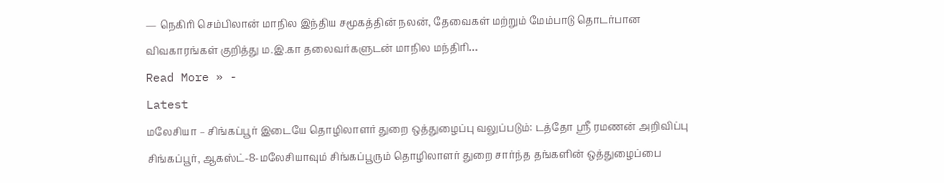— நெகிரி செம்பிலான் மாநில இந்திய சமூகத்தின் நலன், தேவைகள் மற்றும் மேம்பாடு தொடர்பான விவகாரங்கள் குறித்து ம.இ.கா தலைவர்களுடன் மாநில மந்திரி…
Read More » -
Latest
மலேசியா – சிங்கப்பூர் இடையே தொழிலாளர் துறை ஒத்துழைப்பு வலுப்படும்: டத்தோ ஶ்ரீ ரமணன் அறிவிப்பு
சிங்கப்பூர், ஆகஸ்ட்-8-மலேசியாவும் சிங்கப்பூரும் தொழிலாளர் துறை சார்ந்த தங்களின் ஒத்துழைப்பை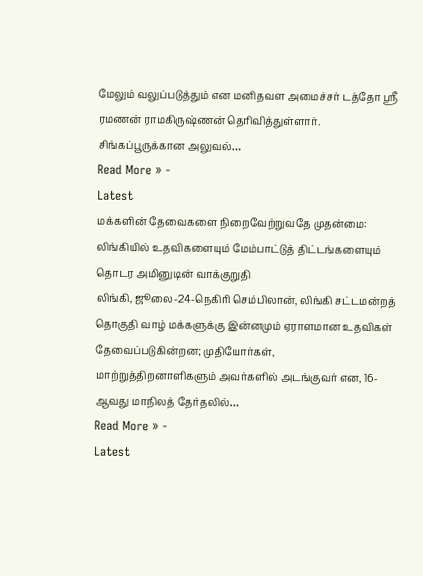மேலும் வலுப்படுத்தும் என மனிதவள அமைச்சர் டத்தோ ஸ்ரீ ரமணன் ராமகிருஷ்ணன் தெரிவித்துள்ளார். சிங்கப்பூருக்கான அலுவல்…
Read More » -
Latest
மக்களின் தேவைகளை நிறைவேற்றுவதே முதன்மை: லிங்கியில் உதவிகளையும் மேம்பாட்டுத் திட்டங்களையும் தொடர அமினுடின் வாக்குறுதி
லிங்கி, ஜூலை-24-நெகிரி செம்பிலான், லிங்கி சட்டமன்றத் தொகுதி வாழ் மக்களுக்கு இன்னமும் ஏராளமான உதவிகள் தேவைப்படுகின்றன; முதியோர்கள், மாற்றுத்திறனாளிகளும் அவர்களில் அடங்குவர் என, 16-ஆவது மாநிலத் தேர்தலில்…
Read More » -
Latest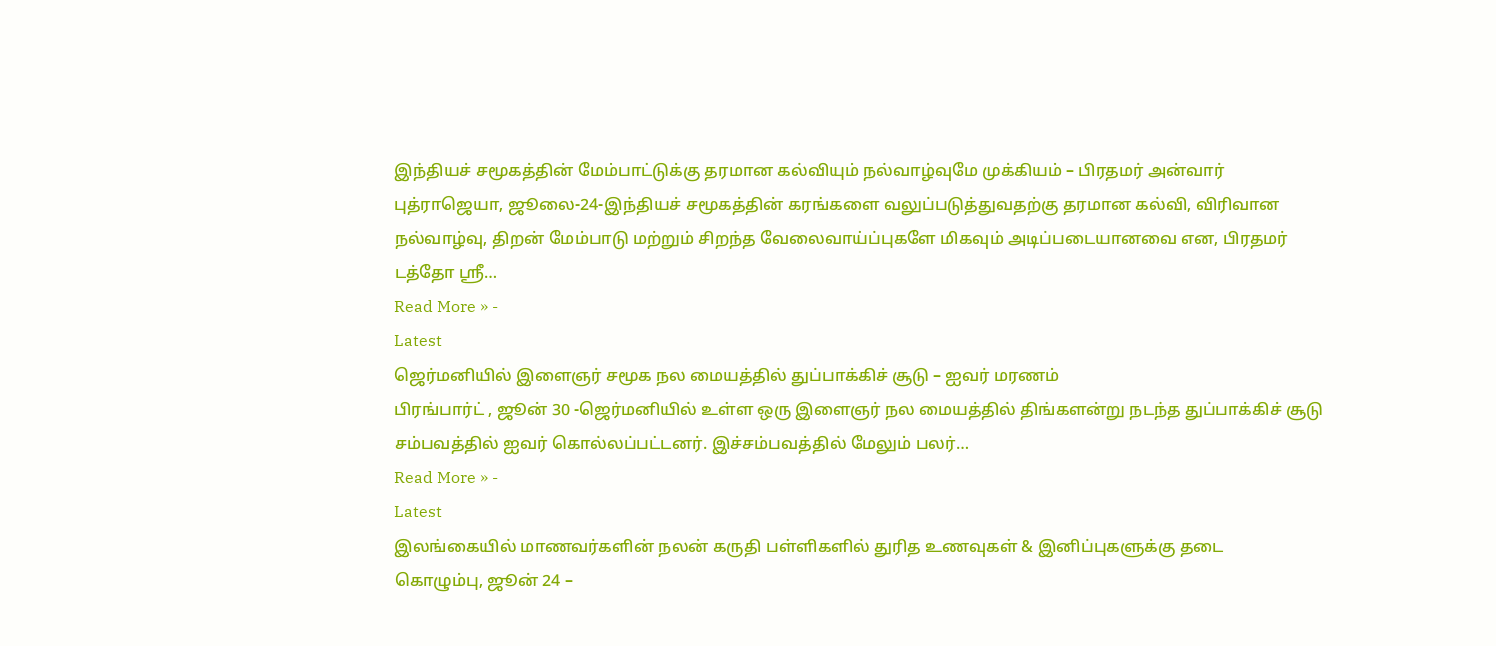இந்தியச் சமூகத்தின் மேம்பாட்டுக்கு தரமான கல்வியும் நல்வாழ்வுமே முக்கியம் – பிரதமர் அன்வார்
புத்ராஜெயா, ஜூலை-24-இந்தியச் சமூகத்தின் கரங்களை வலுப்படுத்துவதற்கு தரமான கல்வி, விரிவான நல்வாழ்வு, திறன் மேம்பாடு மற்றும் சிறந்த வேலைவாய்ப்புகளே மிகவும் அடிப்படையானவை என, பிரதமர் டத்தோ ஸ்ரீ…
Read More » -
Latest
ஜெர்மனியில் இளைஞர் சமூக நல மையத்தில் துப்பாக்கிச் சூடு – ஐவர் மரணம்
பிரங்பார்ட் , ஜூன் 30 -ஜெர்மனியில் உள்ள ஒரு இளைஞர் நல மையத்தில் திங்களன்று நடந்த துப்பாக்கிச் சூடு சம்பவத்தில் ஐவர் கொல்லப்பட்டனர். இச்சம்பவத்தில் மேலும் பலர்…
Read More » -
Latest
இலங்கையில் மாணவர்களின் நலன் கருதி பள்ளிகளில் துரித உணவுகள் & இனிப்புகளுக்கு தடை
கொழும்பு, ஜூன் 24 –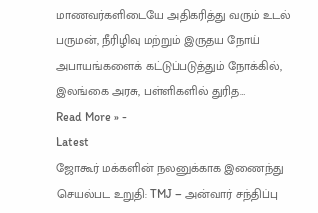மாணவர்களிடையே அதிகரித்து வரும் உடல் பருமன், நீரிழிவு மற்றும் இருதய நோய் அபாயங்களைக் கட்டுப்படுத்தும் நோக்கில், இலங்கை அரசு, பள்ளிகளில் துரித…
Read More » -
Latest
ஜோகூர் மக்களின் நலனுக்காக இணைந்து செயல்பட உறுதி: TMJ – அன்வார் சந்திப்பு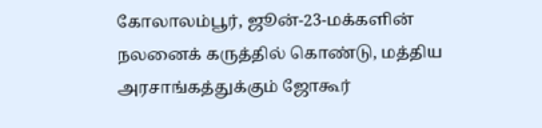கோலாலம்பூர், ஜூன்-23-மக்களின் நலனைக் கருத்தில் கொண்டு, மத்திய அரசாங்கத்துக்கும் ஜோகூர்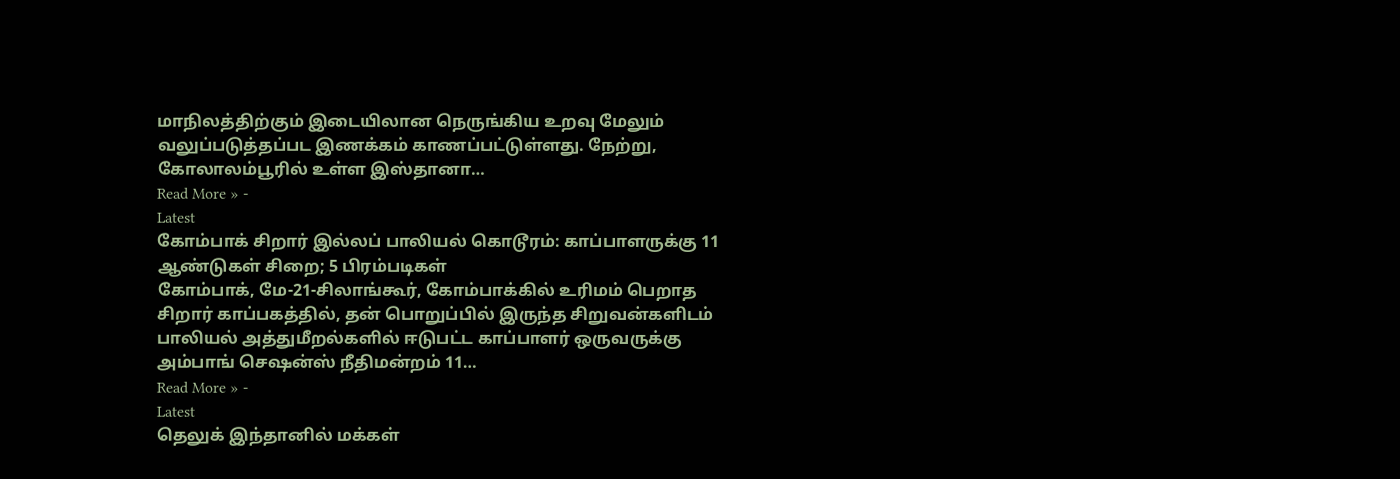மாநிலத்திற்கும் இடையிலான நெருங்கிய உறவு மேலும் வலுப்படுத்தப்பட இணக்கம் காணப்பட்டுள்ளது. நேற்று, கோலாலம்பூரில் உள்ள இஸ்தானா…
Read More » -
Latest
கோம்பாக் சிறார் இல்லப் பாலியல் கொடூரம்: காப்பாளருக்கு 11 ஆண்டுகள் சிறை; 5 பிரம்படிகள்
கோம்பாக், மே-21-சிலாங்கூர், கோம்பாக்கில் உரிமம் பெறாத சிறார் காப்பகத்தில், தன் பொறுப்பில் இருந்த சிறுவன்களிடம் பாலியல் அத்துமீறல்களில் ஈடுபட்ட காப்பாளர் ஒருவருக்கு அம்பாங் செஷன்ஸ் நீதிமன்றம் 11…
Read More » -
Latest
தெலுக் இந்தானில் மக்கள்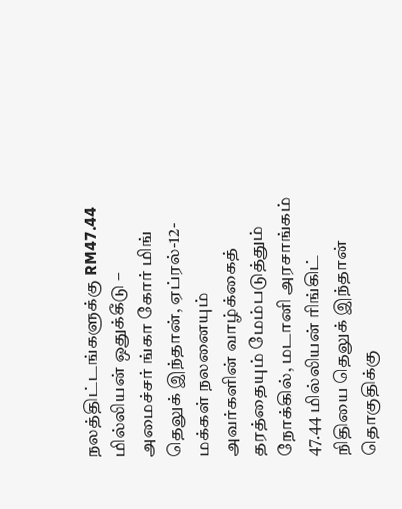நலத்திட்டங்களுக்கு RM47.44 மில்லியன் ஒதுக்கீடு – அமைச்சர் ங்கா கோர் மிங்
தெலுக் இந்தான், ஏப்ரல்-12-மக்கள் நலனையும் அவர்களின் வாழ்க்கைத் தரத்தையும் மேம்படுத்தும் நோக்கில், மடானி அரசாங்கம் 47.44 மில்லியன் ரிங்கிட் நிதியை தெலுக் இந்தான் தொகுதிக்கு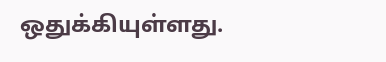ஒதுக்கியுள்ளது.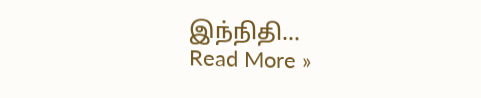இந்நிதி…
Read More »